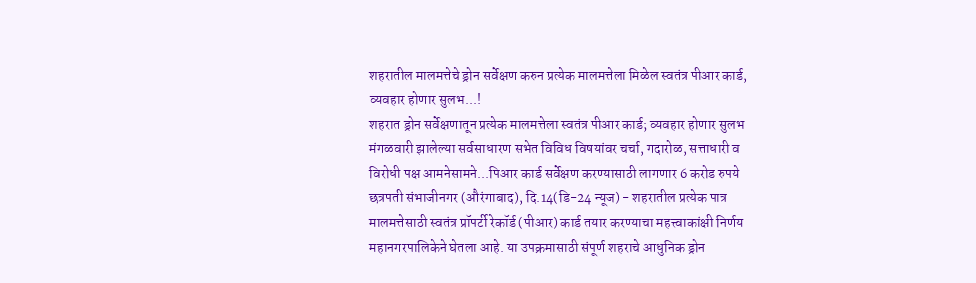शहरातील मालमत्तेचे ड्रोन सर्वेक्षण करुन प्रत्येक मालमत्तेला मिळेल स्वतंत्र पीआर कार्ड, व्यवहार होणार सुलभ...!
शहरात ड्रोन सर्वेक्षणातून प्रत्येक मालमत्तेला स्वतंत्र पीआर कार्ड; व्यवहार होणार सुलभ
मंगळवारी झालेल्या सर्वसाधारण सभेत विविध विषयांवर चर्चा, गदारोळ, सत्ताधारी व विरोधी पक्ष आमनेसामने...पिआर कार्ड सर्वेक्षण करण्यासाठी लागणार 6 करोड रुपये
छत्रपती संभाजीनगर (औरंगाबाद), दि.14(डि-24 न्यूज) - शहरातील प्रत्येक पात्र मालमत्तेसाठी स्वतंत्र प्रॉपर्टी रेकॉर्ड (पीआर) कार्ड तयार करण्याचा महत्त्वाकांक्षी निर्णय महानगरपालिकेने घेतला आहे. या उपक्रमासाठी संपूर्ण शहराचे आधुनिक ड्रोन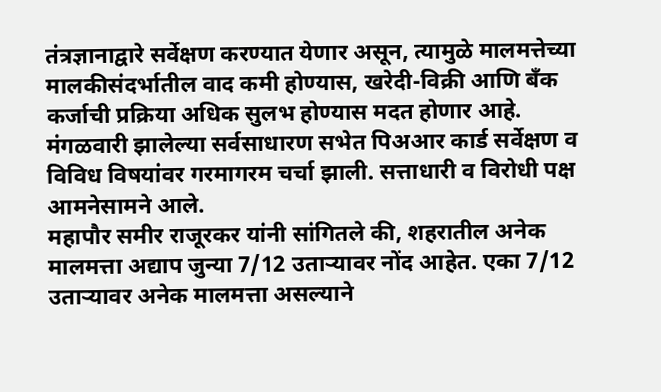तंत्रज्ञानाद्वारे सर्वेक्षण करण्यात येणार असून, त्यामुळे मालमत्तेच्या मालकीसंदर्भातील वाद कमी होण्यास, खरेदी-विक्री आणि बँक कर्जाची प्रक्रिया अधिक सुलभ होण्यास मदत होणार आहे. मंगळवारी झालेल्या सर्वसाधारण सभेत पिअआर कार्ड सर्वेक्षण व विविध विषयांवर गरमागरम चर्चा झाली. सत्ताधारी व विरोधी पक्ष आमनेसामने आले.
महापौर समीर राजूरकर यांनी सांगितले की, शहरातील अनेक मालमत्ता अद्याप जुन्या 7/12 उताऱ्यावर नोंद आहेत. एका 7/12 उताऱ्यावर अनेक मालमत्ता असल्याने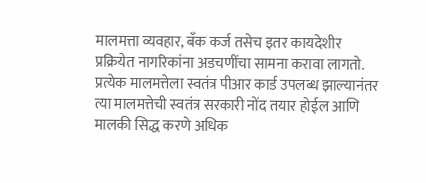मालमत्ता व्यवहार, बँक कर्ज तसेच इतर कायदेशीर प्रक्रियेत नागरिकांना अडचणींचा सामना करावा लागतो. प्रत्येक मालमत्तेला स्वतंत्र पीआर कार्ड उपलब्ध झाल्यानंतर त्या मालमत्तेची स्वतंत्र सरकारी नोंद तयार होईल आणि मालकी सिद्ध करणे अधिक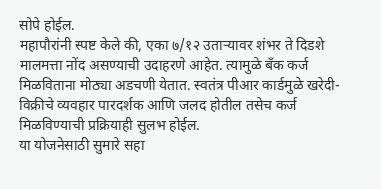सोपे होईल.
महापौरांनी स्पष्ट केले की, एका ७/१२ उताऱ्यावर शंभर ते दिडशे मालमत्ता नोंद असण्याची उदाहरणे आहेत. त्यामुळे बँक कर्ज मिळविताना मोठ्या अडचणी येतात. स्वतंत्र पीआर कार्डमुळे खरेदी-विक्रीचे व्यवहार पारदर्शक आणि जलद होतील तसेच कर्ज मिळविण्याची प्रक्रियाही सुलभ होईल.
या योजनेसाठी सुमारे सहा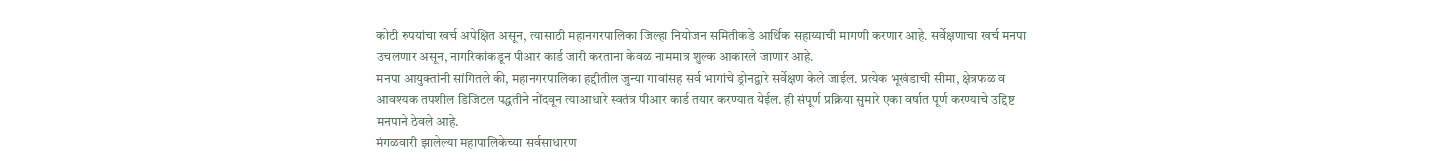कोटी रुपयांचा खर्च अपेक्षित असून, त्यासाठी महानगरपालिका जिल्हा नियोजन समितीकडे आर्थिक सहाय्याची मागणी करणार आहे. सर्वेक्षणाचा खर्च मनपा उचलणार असून, नागरिकांकडून पीआर कार्ड जारी करताना केवळ नाममात्र शुल्क आकारले जाणार आहे.
मनपा आयुक्तांनी सांगितले की, महानगरपालिका हद्दीतील जुन्या गावांसह सर्व भागांचे ड्रोनद्वारे सर्वेक्षण केले जाईल. प्रत्येक भूखंडाची सीमा, क्षेत्रफळ व आवश्यक तपशील डिजिटल पद्धतीने नोंदवून त्याआधारे स्वतंत्र पीआर कार्ड तयार करण्यात येईल. ही संपूर्ण प्रक्रिया सुमारे एका वर्षात पूर्ण करण्याचे उद्दिष्ट मनपाने ठेवले आहे.
मंगळवारी झालेल्या महापालिकेच्या सर्वसाधारण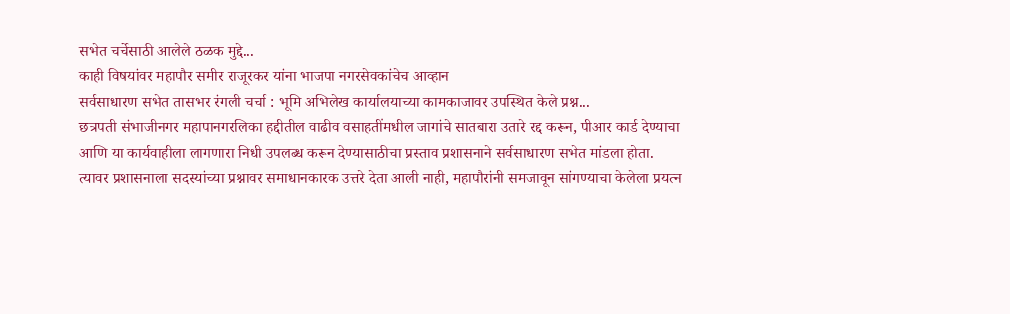सभेत चर्चेसाठी आलेले ठळक मुद्दे...
काही विषयांवर महापौर समीर राजूरकर यांना भाजपा नगरसेवकांचेच आव्हान
सर्वसाधारण सभेत तासभर रंगली चर्चा : भूमि अभिलेख कार्यालयाच्या कामकाजावर उपस्थित केले प्रश्न...
छत्रपती संभाजीनगर महापानगरलिका हद्दीतील वाढीव वसाहतींमधील जागांचे सातबारा उतारे रद्द करून, पीआर कार्ड देण्याचा आणि या कार्यवाहीला लागणारा निधी उपलब्ध करून देण्यासाठीचा प्रस्ताव प्रशासनाने सर्वसाधारण सभेत मांडला होता. त्यावर प्रशासनाला सदस्यांच्या प्रश्नावर समाधानकारक उत्तरे देता आली नाही, महापौरांनी समजावून सांगण्याचा केलेला प्रयत्न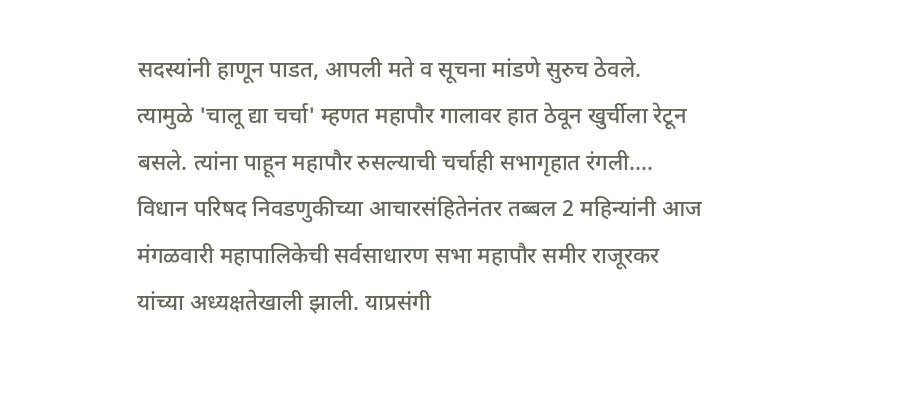सदस्यांनी हाणून पाडत, आपली मते व सूचना मांडणे सुरुच ठेवले. त्यामुळे 'चालू द्या चर्चा' म्हणत महापौर गालावर हात ठेवून खुर्चीला रेटून बसले. त्यांना पाहून महापौर रुसल्याची चर्चाही सभागृहात रंगली....
विधान परिषद निवडणुकीच्या आचारसंहितेनंतर तब्बल 2 महिन्यांनी आज मंगळवारी महापालिकेची सर्वसाधारण सभा महापौर समीर राजूरकर यांच्या अध्यक्षतेखाली झाली. याप्रसंगी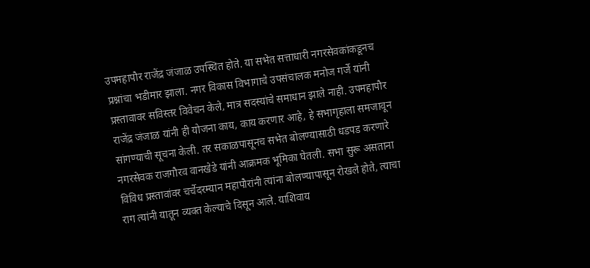उपमहापौर राजेंद्र जंजाळ उपस्थित होते. या सभेत सत्ताधारी नगरसेवकांकडूनच प्रश्नांचा भडीमार झाला. नगर विकास विभागाचे उपसंचालक मनोज गर्जे यांनी प्रस्तावावर सविस्तर विवेचन केले, मात्र सदस्यांचे समाधान झाले नाही. उपमहापौर राजेंद्र जंजाळ यांनी ही योजना काय, काय करणार आहे, हे सभागृहाला समजावून सांगण्याची सूचना केली. तर सकाळपासूनच सभेत बोलण्यासाठी धडपड करणारे नगरसेवक राजगौरव वानखेडे यांनी आक्रमक भूमिका घेतली. सभा सुरू असताना विविध प्रस्तावांवर चर्चेदरम्यान महापौरांनी त्यांना बोलण्यापासून रोखले होते, त्याचा राग त्यांनी यातून व्यक्त केल्याचे दिसून आले. याशिवाय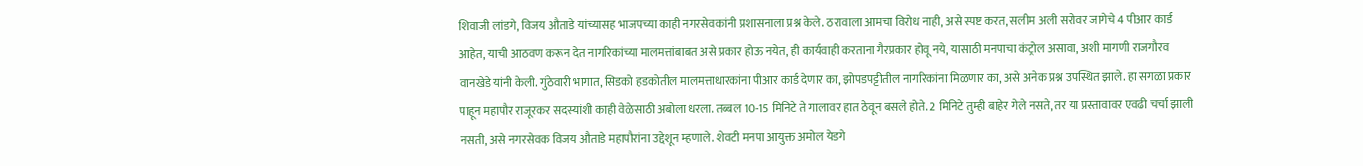शिवाजी लांडगे, विजय औताडे यांच्यासह भाजपच्या काही नगरसेवकांनी प्रशासनाला प्रश्न केले. ठरावाला आमचा विरोध नाही, असे स्पष्ट करत, सलीम अली सरोवर जागेचे 4 पीआर कार्ड आहेत, याची आठवण करून देत नागरिकांच्या मालमत्तांबाबत असे प्रकार होऊ नयेत, ही कार्यवाही करताना गैरप्रकार होवू नये, यासाठी मनपाचा कंट्रोल असावा, अशी मागणी राजगौरव वानखेडे यांनी केली. गुंठेवारी भागात, सिडको हडकोतील मालमत्ताधारकांना पीआर कार्ड देणार का, झोपडपट्टीतील नागरिकांना मिळणार का, असे अनेक प्रश्न उपस्थित झाले. हा सगळा प्रकार पाहून महापौर राजूरकर सदस्यांशी काही वेळेसाठी अबोला धरला. तब्बल 10-15 मिनिटे ते गालावर हात ठेवून बसले होते. 2 मिनिटे तुम्ही बाहेर गेले नसते, तर या प्रस्तावावर एवढी चर्चा झाली नसती, असे नगरसेवक विजय औताडे महापौरांना उद्देशून म्हणाले. शेवटी मनपा आयुक्त अमोल येडगे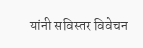यांनी सविस्तर विवेचन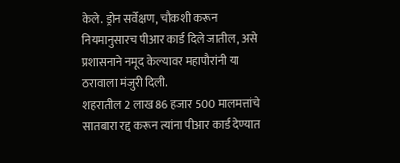केले. ड्रोन सर्वेक्षण, चौकशी करून नियमानुसारच पीआर कार्ड दिले जातील, असे प्रशासनाने नमूद केल्यावर महापौरांनी या ठरावाला मंजुरी दिली.
शहरातील 2 लाख 86 हजार 500 मालमत्तांचे सातबारा रद्द करून त्यांना पीआर कार्ड देण्यात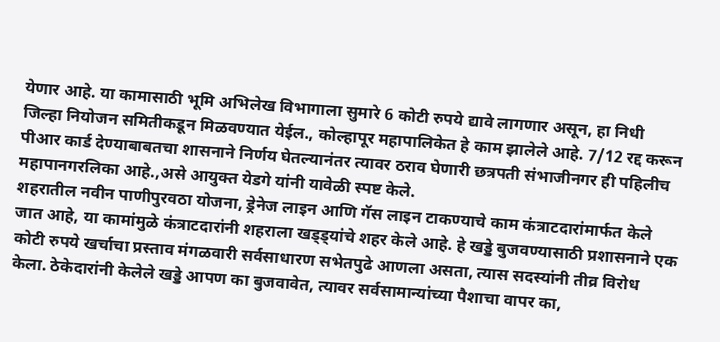येणार आहे. या कामासाठी भूमि अभिलेख विभागाला सुमारे 6 कोटी रुपये द्यावे लागणार असून, हा निधी जिल्हा नियोजन समितीकडून मिळवण्यात येईल., कोल्हापूर महापालिकेत हे काम झालेले आहे. 7/12 रद्द करून पीआर कार्ड देण्याबाबतचा शासनाने निर्णय घेतल्यानंतर त्यावर ठराव घेणारी छत्रपती संभाजीनगर ही पहिलीच महापानगरलिका आहे.,असे आयुक्त येडगे यांनी यावेळी स्पष्ट केले.
शहरातील नवीन पाणीपुरवठा योजना, ड्रेनेज लाइन आणि गॅस लाइन टाकण्याचे काम कंत्राटदारांमार्फत केले जात आहे, या कामांमुळे कंत्राटदारांनी शहराला खड्ड्यांचे शहर केले आहे. हे खड्डे बुजवण्यासाठी प्रशासनाने एक कोटी रुपये खर्चाचा प्रस्ताव मंगळवारी सर्वसाधारण सभेतपुढे आणला असता, त्यास सदस्यांनी तीव्र विरोध केला. ठेकेदारांनी केलेले खड्डे आपण का बुजवावेत, त्यावर सर्वसामान्यांच्या पैशाचा वापर का,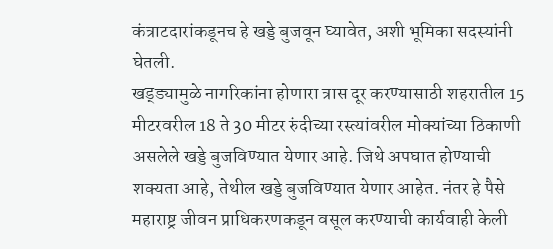कंत्राटदारांकडूनच हे खड्डे बुजवून घ्यावेत, अशी भूमिका सदस्यांनी घेतली.
खड्ड्यामुळे नागरिकांना होणारा त्रास दूर करण्यासाठी शहरातील 15 मीटरवरील 18 ते 30 मीटर रुंदीच्या रस्त्यांवरील मोक्यांच्या ठिकाणी असलेले खड्डे बुजविण्यात येणार आहे. जिथे अपघात होण्याची शक्यता आहे, तेथील खड्डे बुजविण्यात येणार आहेत. नंतर हे पैसे महाराष्ट्र जीवन प्राधिकरणकडून वसूल करण्याची कार्यवाही केली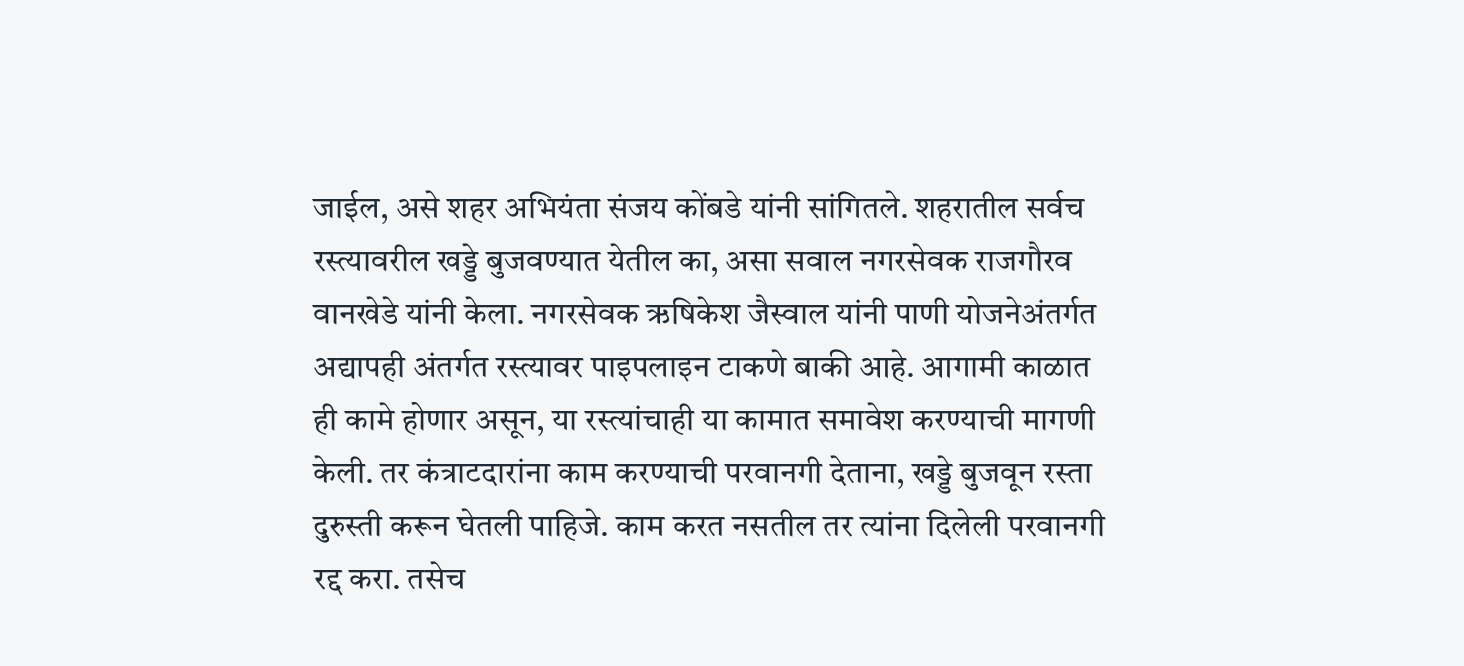जाईल, असे शहर अभियंता संजय कोंबडे यांनी सांगितले. शहरातील सर्वच रस्त्यावरील खड्डे बुजवण्यात येतील का, असा सवाल नगरसेवक राजगौरव वानखेडे यांनी केला. नगरसेवक ऋषिकेश जैस्वाल यांनी पाणी योजनेअंतर्गत अद्यापही अंतर्गत रस्त्यावर पाइपलाइन टाकणे बाकी आहे. आगामी काळात ही कामे होणार असून, या रस्त्यांचाही या कामात समावेश करण्याची मागणी केली. तर कंत्राटदारांना काम करण्याची परवानगी देताना, खड्डे बुजवून रस्ता दुरुस्ती करून घेतली पाहिजे. काम करत नसतील तर त्यांना दिलेली परवानगी रद्द करा. तसेच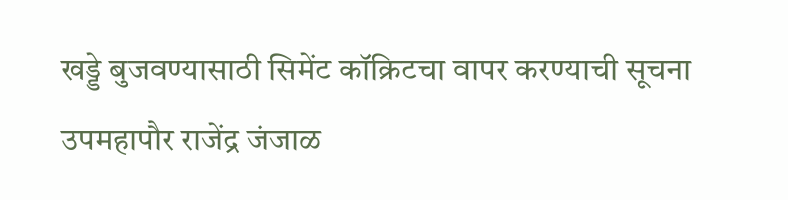खड्डे बुजवण्यासाठी सिमेंट कॉक्रिटचा वापर करण्याची सूचना उपमहापौर राजेंद्र जंजाळ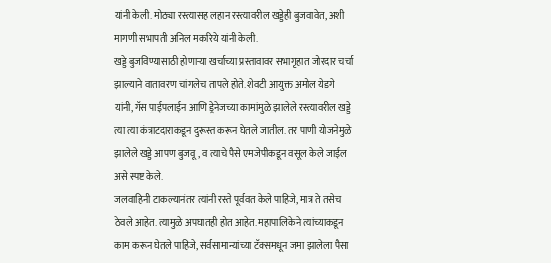यांनी केली. मोठ्या रस्त्यासह लहान रस्त्यावरील खड्डेही बुजवावेत, अशी मागणी सभापती अनिल मकरिये यांनी केली.
खड्डे बुजविण्यासाठी होणाऱ्या खर्चाच्या प्रस्तावावर सभागृहात जोरदार चर्चा झाल्याने वातावरण चांगलेच तापले होते. शेवटी आयुक्त अमोल येडगे यांनी, गॅस पाईपलाईन आणि ड्रेनेजच्या कामांमुळे झालेले रस्त्यावरील खड्डे त्या त्या कंत्राटदाराकडून दुरूस्त करून घेतले जातील. तर पाणी योजनेमुळे झालेले खड्डे आपण बुजवू, व त्याचे पैसे एमजेपीकडून वसूल केले जाईल असे स्पष्ट केले.
जलवाहिनी टाकल्यानंतर त्यांनी रस्ते पूर्ववत केले पाहिजे, मात्र ते तसेच ठेवले आहेत. त्यामुळे अपघातही होत आहेत. महापालिकेने त्यांच्याकडून काम करून घेतले पाहिजे, सर्वसामान्यांच्या टॅक्समधून जमा झालेला पैसा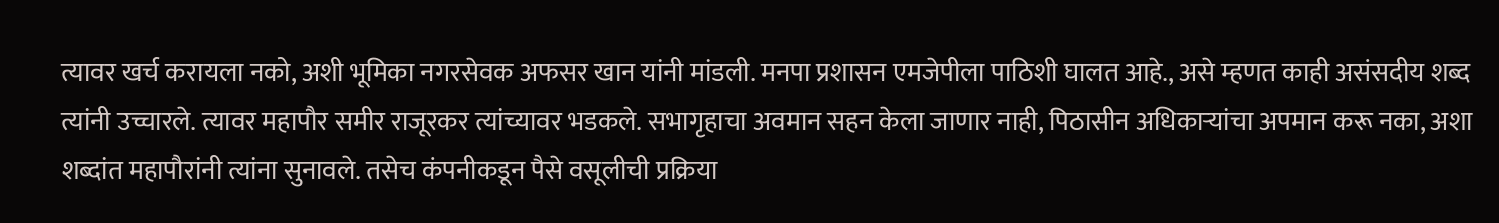त्यावर खर्च करायला नको, अशी भूमिका नगरसेवक अफसर खान यांनी मांडली. मनपा प्रशासन एमजेपीला पाठिशी घालत आहे., असे म्हणत काही असंसदीय शब्द त्यांनी उच्चारले. त्यावर महापौर समीर राजूरकर त्यांच्यावर भडकले. सभागृहाचा अवमान सहन केला जाणार नाही, पिठासीन अधिकाऱ्यांचा अपमान करू नका, अशा शब्दांत महापौरांनी त्यांना सुनावले. तसेच कंपनीकडून पैसे वसूलीची प्रक्रिया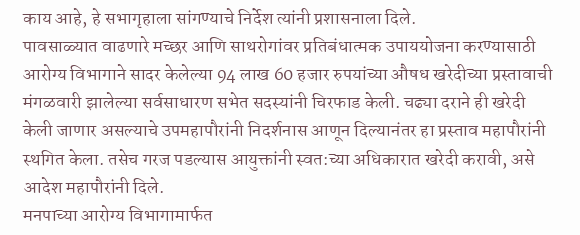काय आहे, हे सभागृहाला सांगण्याचे निर्देश त्यांनी प्रशासनाला दिले.
पावसाळ्यात वाढणारे मच्छर आणि साथरोगांवर प्रतिबंधात्मक उपाययोजना करण्यासाठी आरोग्य विभागाने सादर केलेल्या 94 लाख 60 हजार रुपयांच्या औषध खरेदीच्या प्रस्तावाची मंगळवारी झालेल्या सर्वसाधारण सभेत सदस्यांनी चिरफाड केली. चढ्या दराने ही खरेदी केली जाणार असल्याचे उपमहापौरांनी निदर्शनास आणून दिल्यानंतर हा प्रस्ताव महापौरांनी स्थगित केला. तसेच गरज पडल्यास आयुक्तांनी स्वत:च्या अधिकारात खरेदी करावी, असे आदेश महापौरांनी दिले.
मनपाच्या आरोग्य विभागामार्फत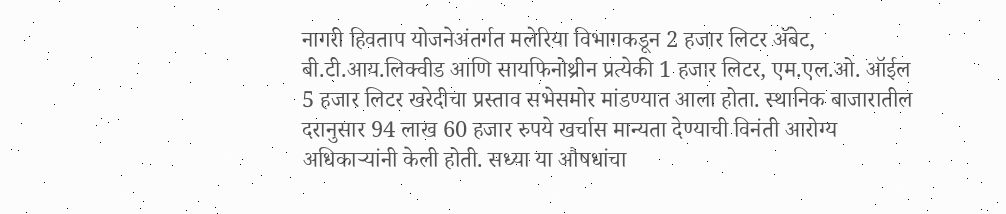नागरी हिवताप योजनेअंतर्गत मलेरिया विभागकडून 2 हजार लिटर ॲबेट, बी.टी.आय.लिक्वीड आणि सायफिनोथ्रीन प्रत्येकी 1 हजार लिटर, एम.एल.ओ. ऑईल 5 हजार लिटर खरेदीचा प्रस्ताव सभेसमोर मांडण्यात आला होता. स्थानिक बाजारातील दरानुसार 94 लाख 60 हजार रुपये खर्चास मान्यता देण्याची विनंती आरोग्य अधिकाऱ्यांनी केली होती. सध्या या औषधांचा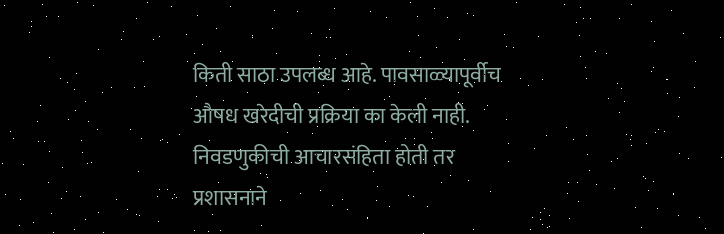किती साठा उपलब्ध आहे. पावसाळ्यापूर्वीच औषध खरेदीची प्रक्रिया का केली नाही. निवडणुकीची आचारसंहिता होती तर प्रशासनाने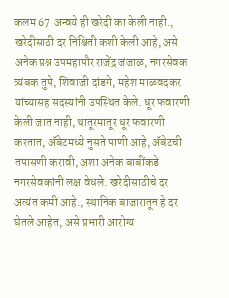कलम 67 अन्वये ही खरेदी का केली नाही., खरेदीसाठी दर निश्चिती कशी केली आहे, असे अनेक प्रश्न उपमहापौर राजेंद्र जंजाळ, नगरसेवक त्र्यंबक तुपे, शिवाजी दांडगे, महेश माळवदकर यांच्यासह सदस्यांनी उपस्थित केले. धूर फवारणी केली जात नाही, थातूरमातूर धूर फवारणी करतात, ॲबेटमध्ये नुसते पाणी आहे, ॲबेटची तपासणी करावी, अशा अनेक बाबींकडे नगरसेवकांनी लक्ष वेधले. खरेदीसाठीचे दर अत्यंत कमी आहे., स्थानिक बाजारातून हे दर घेतले आहेत, असे प्रभारी आरोग्य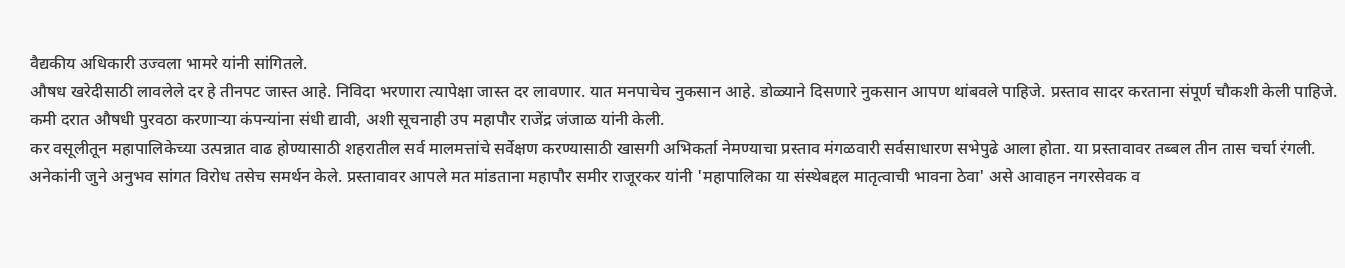वैद्यकीय अधिकारी उज्वला भामरे यांनी सांगितले.
औषध खरेदीसाठी लावलेले दर हे तीनपट जास्त आहे. निविदा भरणारा त्यापेक्षा जास्त दर लावणार. यात मनपाचेच नुकसान आहे. डोळ्याने दिसणारे नुकसान आपण थांबवले पाहिजे. प्रस्ताव सादर करताना संपूर्ण चौकशी केली पाहिजे. कमी दरात औषधी पुरवठा करणाऱ्या कंपन्यांना संधी द्यावी, अशी सूचनाही उप महापौर राजेंद्र जंजाळ यांनी केली.
कर वसूलीतून महापालिकेच्या उत्पन्नात वाढ होण्यासाठी शहरातील सर्व मालमत्तांचे सर्वेक्षण करण्यासाठी खासगी अभिकर्ता नेमण्याचा प्रस्ताव मंगळवारी सर्वसाधारण सभेपुढे आला होता. या प्रस्तावावर तब्बल तीन तास चर्चा रंगली. अनेकांनी जुने अनुभव सांगत विरोध तसेच समर्थन केले. प्रस्तावावर आपले मत मांडताना महापौर समीर राजूरकर यांनी 'महापालिका या संस्थेबद्दल मातृत्वाची भावना ठेवा' असे आवाहन नगरसेवक व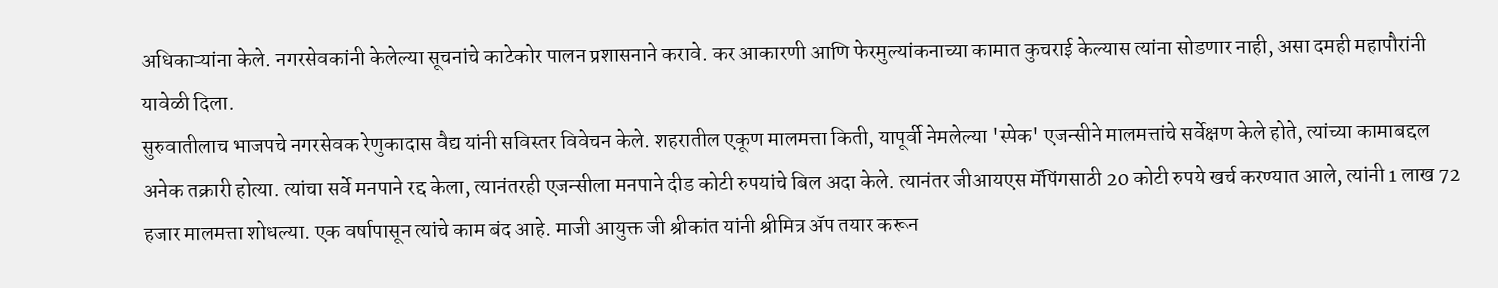अधिकाऱ्यांना केले. नगरसेवकांनी केलेल्या सूचनांचे काटेकोर पालन प्रशासनाने करावे. कर आकारणी आणि फेरमुल्यांकनाच्या कामात कुचराई केल्यास त्यांना सोडणार नाही, असा दमही महापौरांनी यावेळी दिला.
सुरुवातीलाच भाजपचे नगरसेवक रेणुकादास वैद्य यांनी सविस्तर विवेचन केले. शहरातील एकूण मालमत्ता किती, यापूर्वी नेमलेल्या 'स्पेक' एजन्सीने मालमत्तांचे सर्वेक्षण केले होते, त्यांच्या कामाबद्दल अनेक तक्रारी होत्या. त्यांचा सर्वे मनपाने रद्द केला, त्यानंतरही एजन्सीला मनपाने दीड कोटी रुपयांचे बिल अदा केले. त्यानंतर जीआयएस मॅपिंगसाठी 20 कोटी रुपये खर्च करण्यात आले, त्यांनी 1 लाख 72 हजार मालमत्ता शोधल्या. एक वर्षापासून त्यांचे काम बंद आहे. माजी आयुक्त जी श्रीकांत यांनी श्रीमित्र ॲप तयार करून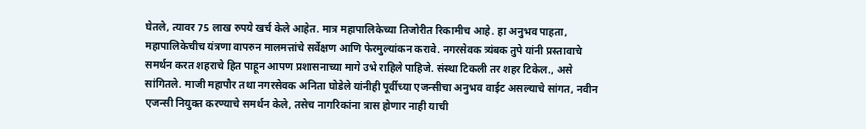घेतले, त्यावर 75 लाख रुपये खर्च केले आहेत. मात्र महापालिकेच्या तिजोरीत रिकामीच आहे. हा अनुभव पाहता, महापालिकेचीच यंत्रणा वापरुन मालमत्तांचे सर्वेक्षण आणि फेरमुल्यांकन करावे. नगरसेवक त्र्यंबक तुपे यांनी प्रस्तावाचे समर्थन करत शहराचे हित पाहून आपण प्रशासनाच्या मागे उभे राहिले पाहिजे. संस्था टिकली तर शहर टिकेल., असे सांगितले. माजी महापौर तथा नगरसेवक अनिता घोडेले यांनीही पूर्वीच्या एजन्सीचा अनुभव वाईट असल्याचे सांगत, नवीन एजन्सी नियुक्त करण्याचे समर्थन केले, तसेच नागरिकांना त्रास होणार नाही याची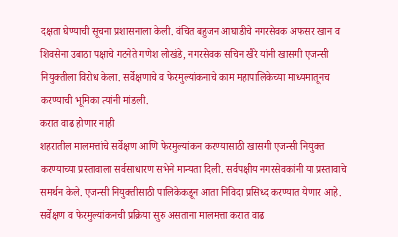दक्षता घेण्याची सूचना प्रशासनाला केली. वंचित बहुजन आघाडीचे नगरसेवक अफसर खान व शिवसेना उबाठा पक्षाचे गटनेते गणेश लोखंडे, नगरसेवक सचिन खैरे यांनी खासगी एजन्सी नियुक्तीला विरोध केला. सर्वेक्षणाचे व फेरमुल्यांकनाचे काम महापालिकेच्या माध्यमातूनच करण्याची भूमिका त्यांनी मांडली.
करात वाढ होणार नाही
शहरातील मालमत्तांचे सर्वेक्षण आणि फेरमुल्यांकन करण्यासाठी खासगी एजन्सी नियुक्त करण्याच्या प्रस्तावाला सर्वसाधारण सभेने मान्यता दिली. सर्वपक्षीय नगरसेवकांनी या प्रस्तावाचे समर्थन केले. एजन्सी नियुक्तीसाठी पालिकेकडून आता निविदा प्रसिध्द करण्यात येणार आहे. सर्वेक्षण व फेरमुल्यांकनची प्रक्रिया सुरु असताना मालमत्ता करात वाढ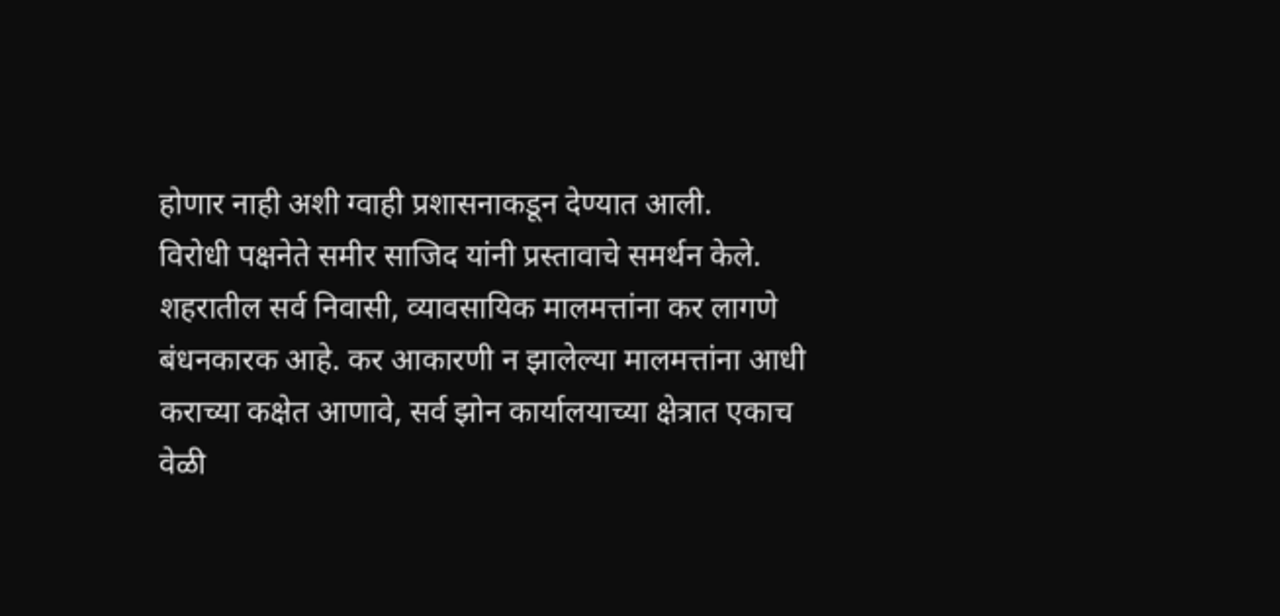होणार नाही अशी ग्वाही प्रशासनाकडून देण्यात आली.
विरोधी पक्षनेते समीर साजिद यांनी प्रस्तावाचे समर्थन केले. शहरातील सर्व निवासी, व्यावसायिक मालमत्तांना कर लागणे बंधनकारक आहे. कर आकारणी न झालेल्या मालमत्तांना आधी कराच्या कक्षेत आणावे, सर्व झोन कार्यालयाच्या क्षेत्रात एकाच वेळी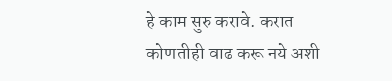हे काम सुरु करावे. करात कोणतीही वाढ करू नये अशी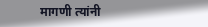मागणी त्यांनी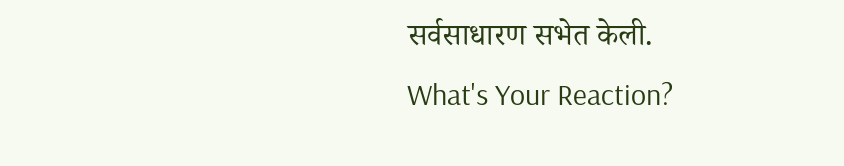सर्वसाधारण सभेत केली.
What's Your Reaction?